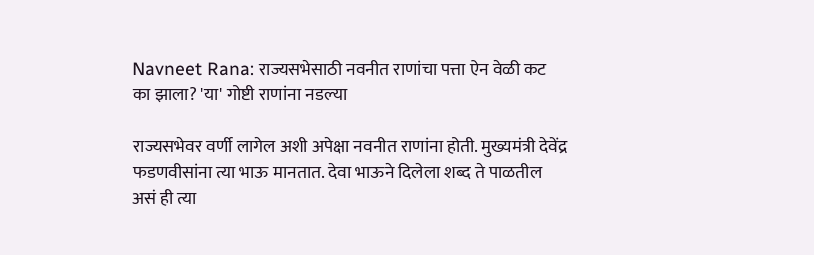Navneet Rana: राज्यसभेसाठी नवनीत राणांचा पत्ता ऐन वेळी कट का झाला? 'या' गोष्टी राणांना नडल्या

राज्यसभेवर वर्णी लागेल अशी अपेक्षा नवनीत राणांना होती. मुख्यमंत्री देवेंद्र फडणवीसांना त्या भाऊ मानतात. देवा भाऊने दिलेला शब्द ते पाळतील असं ही त्या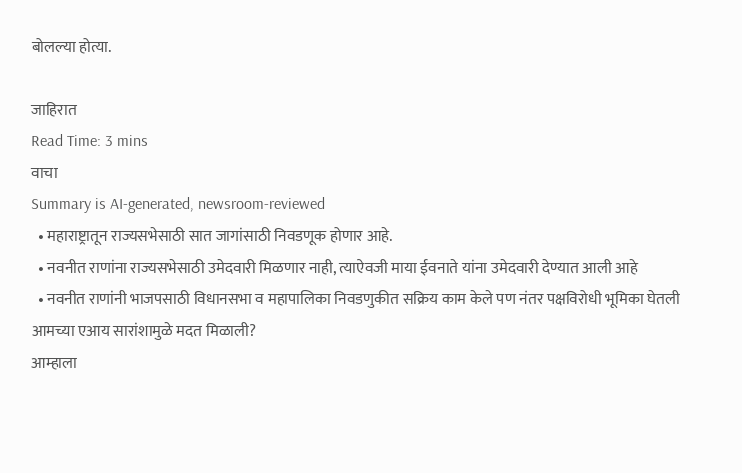बोलल्या होत्या.

जाहिरात
Read Time: 3 mins
वाचा
Summary is AI-generated, newsroom-reviewed
  • महाराष्ट्रातून राज्यसभेसाठी सात जागांसाठी निवडणूक होणार आहे.
  • नवनीत राणांना राज्यसभेसाठी उमेदवारी मिळणार नाही, त्याऐवजी माया ईवनाते यांना उमेदवारी देण्यात आली आहे
  • नवनीत राणांनी भाजपसाठी विधानसभा व महापालिका निवडणुकीत सक्रिय काम केले पण नंतर पक्षविरोधी भूमिका घेतली
आमच्या एआय सारांशामुळे मदत मिळाली?
आम्हाला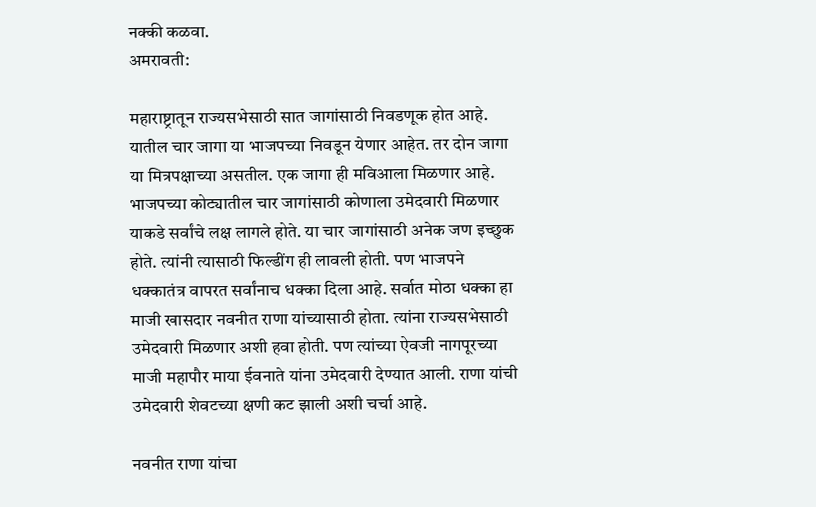नक्की कळवा.
अमरावती:

महाराष्ट्रातून राज्यसभेसाठी सात जागांसाठी निवडणूक होत आहे. यातील चार जागा या भाजपच्या निवडून येणार आहेत. तर दोन जागा या मित्रपक्षाच्या असतील. एक जागा ही मविआला मिळणार आहे. भाजपच्या कोट्यातील चार जागांसाठी कोणाला उमेदवारी मिळणार याकडे सर्वांचे लक्ष लागले होते. या चार जागांसाठी अनेक जण इच्छुक होते. त्यांनी त्यासाठी फिल्डींग ही लावली होती. पण भाजपने धक्कातंत्र वापरत सर्वांनाच धक्का दिला आहे. सर्वात मोठा धक्का हा माजी खासदार नवनीत राणा यांच्यासाठी होता. त्यांना राज्यसभेसाठी उमेदवारी मिळणार अशी हवा होती. पण त्यांच्या ऐवजी नागपूरच्या माजी महापौर माया ईवनाते यांना उमेदवारी देण्यात आली. राणा यांची उमेदवारी शेवटच्या क्षणी कट झाली अशी चर्चा आहे.

नवनीत राणा यांचा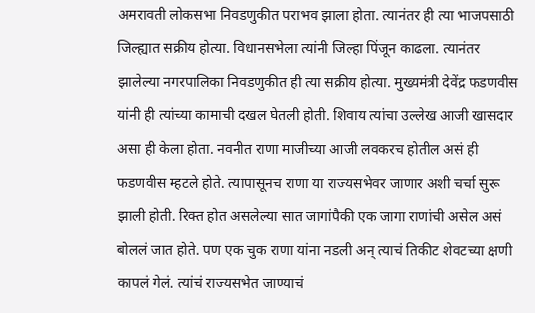अमरावती लोकसभा निवडणुकीत पराभव झाला होता. त्यानंतर ही त्या भाजपसाठी जिल्ह्यात सक्रीय होत्या. विधानसभेला त्यांनी जिल्हा पिंजून काढला. त्यानंतर झालेल्या नगरपालिका निवडणुकीत ही त्या सक्रीय होत्या. मुख्यमंत्री देवेंद्र फडणवीस यांनी ही त्यांच्या कामाची दखल घेतली होती. शिवाय त्यांचा उल्लेख आजी खासदार असा ही केला होता. नवनीत राणा माजीच्या आजी लवकरच होतील असं ही फडणवीस म्हटले होते. त्यापासूनच राणा या राज्यसभेवर जाणार अशी चर्चा सुरू झाली होती. रिक्त होत असलेल्या सात जागांपैकी एक जागा राणांची असेल असं बोललं जात होते. पण एक चुक राणा यांना नडली अन् त्याचं तिकीट शेवटच्या क्षणी कापलं गेलं. त्यांचं राज्यसभेत जाण्याचं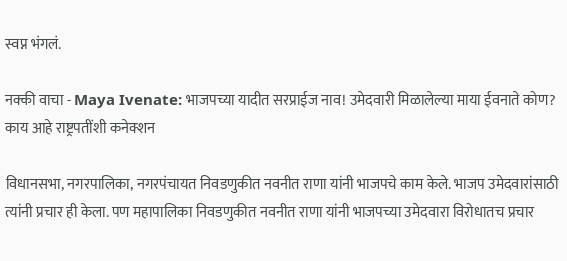स्वप्न भंगलं.

नक्की वाचा - Maya Ivenate: भाजपच्या यादीत सरप्राईज नाव! उमेदवारी मिळालेल्या माया ईवनाते कोण? काय आहे राष्ट्रपतींशी कनेक्शन

विधानसभा, नगरपालिका, नगरपंचायत निवडणुकीत नवनीत राणा यांनी भाजपचे काम केले. भाजप उमेदवारांसाठी त्यांनी प्रचार ही केला. पण महापालिका निवडणुकीत नवनीत राणा यांनी भाजपच्या उमेदवारा विरोधातच प्रचार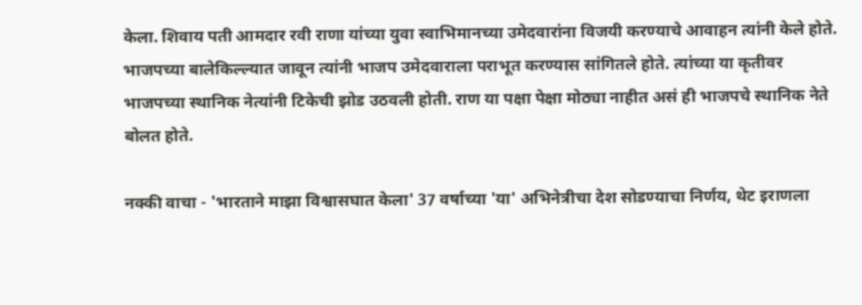केला. शिवाय पती आमदार रवी राणा यांच्या युवा स्वाभिमानच्या उमेदवारांना विजयी करण्याचे आवाहन त्यांनी केले होते. भाजपच्या बालेकिल्ल्यात जावून त्यांनी भाजप उमेदवाराला पराभूत करण्यास सांगितले होते. त्यांच्या या कृतीवर भाजपच्या स्थानिक नेत्यांनी टिकेची झोड उठवली होती. राण या पक्षा पेक्षा मोठ्या नाहीत असं ही भाजपचे स्थानिक नेते बोलत होते.

नक्की वाचा - 'भारताने माझा विश्वासघात केला' 37 वर्षाच्या 'या' अभिनेत्रीचा देश सोडण्याचा निर्णय, थेट इराणला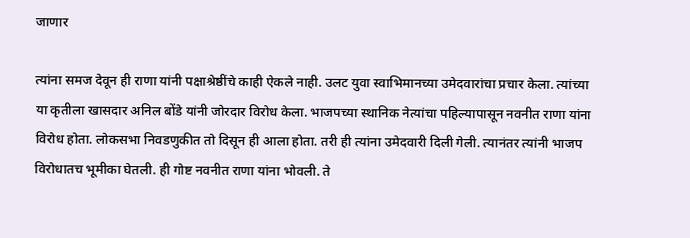जाणार

त्यांना समज देवून ही राणा यांनी पक्षाश्रेष्ठींचे काही ऐकले नाही. उलट युवा स्वाभिमानच्या उमेदवारांचा प्रचार केला. त्यांच्या या कृतीला खासदार अनिल बोंडे यांनी जोरदार विरोध केला. भाजपच्या स्थानिक नेत्यांचा पहिल्यापासून नवनीत राणा यांना विरोध होता. लोकसभा निवडणुकीत तो दिसून ही आला होता. तरी ही त्यांना उमेदवारी दिली गेली. त्यानंतर त्यांनी भाजप विरोधातच भूमीका घेतली. ही गोष्ट नवनीत राणा यांना भोवली. ते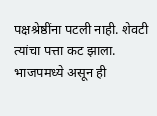पक्षश्रेष्ठींना पटली नाही. शेवटी त्यांचा पत्ता कट झाला. भाजपमध्ये असून ही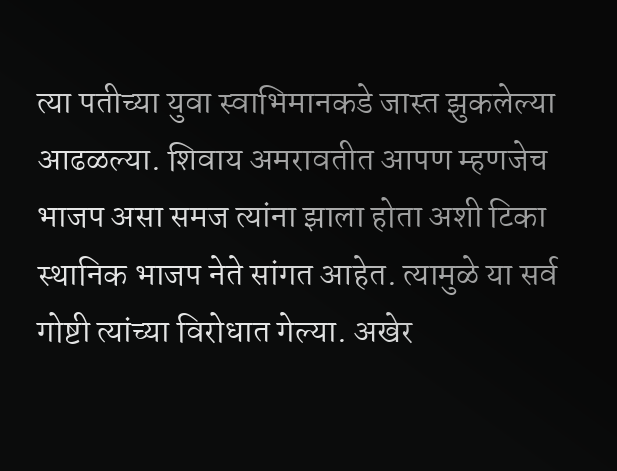त्या पतीच्या युवा स्वाभिमानकडे जास्त झुकलेल्या आढळल्या. शिवाय अमरावतीत आपण म्हणजेच भाजप असा समज त्यांना झाला होता अशी टिका स्थानिक भाजप नेते सांगत आहेत. त्यामुळे या सर्व गोष्टी त्यांच्या विरोधात गेल्या. अखेर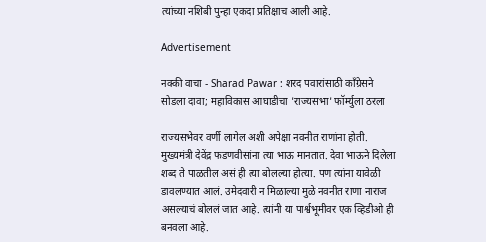त्यांच्या नशिबी पुन्हा एकदा प्रतिक्षाच आली आहे.

Advertisement

नक्की वाचा - Sharad Pawar : शरद पवारांसाठी काँग्रेसने सोडला दावा; महाविकास आघाडीचा 'राज्यसभा' फॉर्म्युला ठरला

राज्यसभेवर वर्णी लागेल अशी अपेक्षा नवनीत राणांना होती. मुख्यमंत्री देवेंद्र फडणवीसांना त्या भाऊ मानतात. देवा भाऊने दिलेला शब्द ते पाळतील असं ही त्या बोलल्या होत्या. पण त्यांना यावेळी डावलण्यात आलं. उमेदवारी न मिळाल्या मुळे नवनीत राणा नाराज असल्याचं बोललं जात आहे. त्यांनी या पार्श्वभूमीवर एक व्हिडीओ ही बनवला आहे.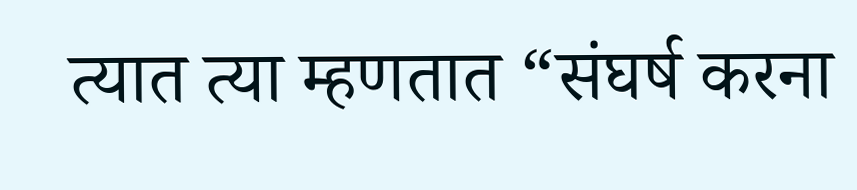त्यात त्या म्हणतात “संघर्ष करना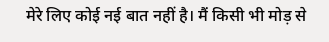मेरे लिए कोई नई बात नहीं है। मैं किसी भी मोड़ से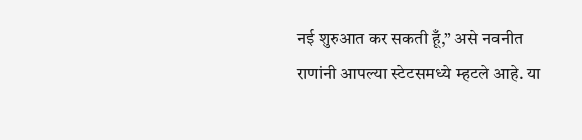नई शुरुआत कर सकती हूँ,” असे नवनीत राणांनी आपल्या स्टेटसमध्ये म्हटले आहे. या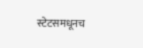स्टेटसमधूनच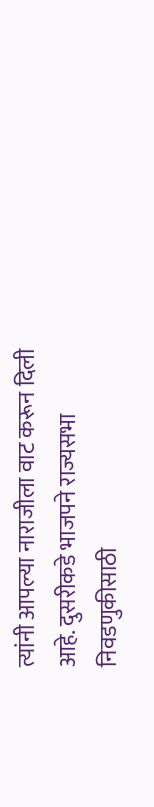त्यांनी आपल्या नाराजीला वाट करून दिली आहे. दुसरीकडे भाजपने राज्यसभा निवडणुकीसाठी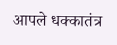आपले धक्कातंत्र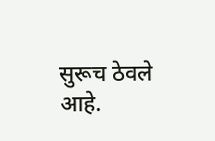सुरूच ठेवले आहे.